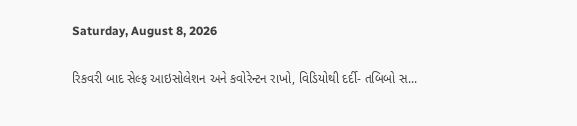Saturday, August 8, 2026

રિકવરી બાદ સેલ્ફ આઇસોલેશન અને કવોરેન્ટન રાખો, વિડિયોથી દર્દી- તબિબો સ...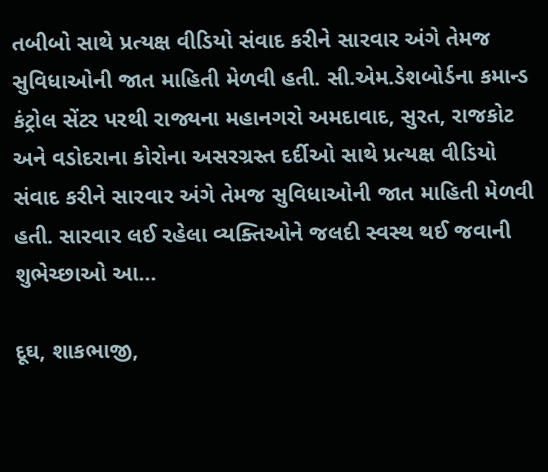તબીબો સાથે પ્રત્યક્ષ વીડિયો સંવાદ કરીને સારવાર અંગે તેમજ સુવિધાઓની જાત માહિતી મેળવી હતી. સી.એમ.ડેશબોર્ડના કમાન્ડ કંટ્રોલ સેંટર પરથી રાજ્યના મહાનગરો અમદાવાદ, સુરત, રાજકોટ અને વડોદરાના કોરોના અસરગ્રસ્ત દર્દીઓ સાથે પ્રત્યક્ષ વીડિયો સંવાદ કરીને સારવાર અંગે તેમજ સુવિધાઓની જાત માહિતી મેળવી હતી. સારવાર લઈ રહેલા વ્યક્તિઓને જલદી સ્વસ્થ થઈ જવાની શુભેચ્છાઓ આ...

દૂઘ, શાકભાજી,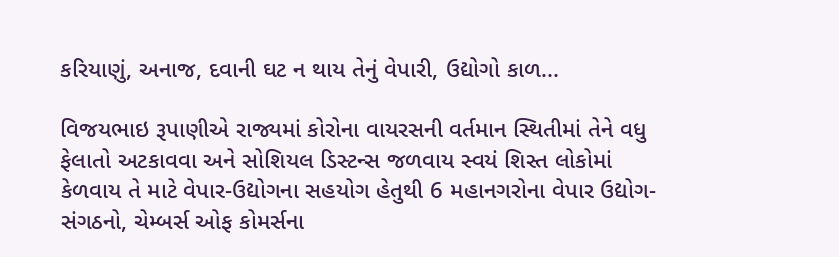કરિયાણું, અનાજ, દવાની ઘટ ન થાય તેનું વેપારી, ઉદ્યોગો કાળ...

વિજયભાઇ રૂપાણીએ રાજ્યમાં કોરોના વાયરસની વર્તમાન સ્થિતીમાં તેને વધુ ફેલાતો અટકાવવા અને સોશિયલ ડિસ્ટન્સ જળવાય સ્વયં શિસ્ત લોકોમાં કેળવાય તે માટે વેપાર-ઉદ્યોગના સહયોગ હેતુથી 6 મહાનગરોના વેપાર ઉદ્યોગ-સંગઠનો, ચેમ્બર્સ ઓફ કોમર્સના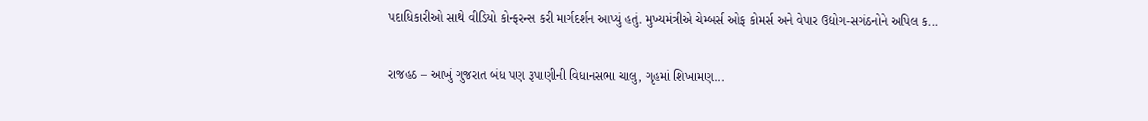પદાધિકારીઓ સાથે વીડિયો કોન્ફરન્સ કરી માર્ગદર્શન આપ્યું હતું. મુખ્યમંત્રીએ ચેમ્બર્સ ઓફ કોમર્સ અને વેપાર ઉદ્યોગ-સગંઠનોને અપિલ ક...

રાજહઠ – આખું ગુજરાત બંધ પણ રૂપાણીની વિધાનસભા ચાલુ, ગૃહમાં શિખામણ...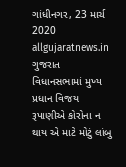ગાંધીનગર, 23 માર્ચ 2020 allgujaratnews.in ગુજરાત વિધાનસભામાં મુખ્ય પ્રધાન વિજય રૂપાણીએ કોરોના ન થાય એ માટે મોટું લાંબુ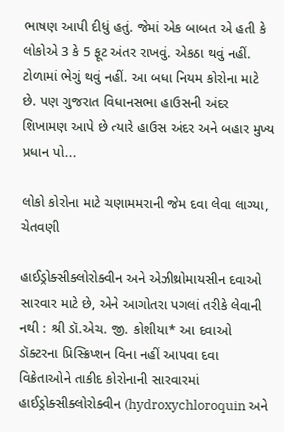ભાષણ આપી દીધું હતું. જેમાં એક બાબત એ હતી કે લોકોએ 3 કે 5 ફૂટ અંતર રાખવું. એકઠા થવું નહીં. ટોળામાં ભેગું થવું નહીં. આ બધા નિયમ કોરોના માટે છે. પણ ગુજરાત વિધાનસભા હાઉસની અંદર શિખામણ આપે છે ત્યારે હાઉસ અંદર અને બહાર મુખ્ય પ્રધાન પો...

લોકો કોરોના માટે ચણામમરાની જેમ દવા લેવા લાગ્યા, ચેતવણી

હાઈડ્રોક્સીક્લોરોક્વીન અને એઝીથ્રોમાયસીન દવાઓ સારવાર માટે છે, એને આગોતરા પગલાં તરીકે લેવાની નથી : શ્રી ડૉ.એચ. જી. કોશીયા* આ દવાઓ ડૉક્ટરના પ્રિસ્ક્રિપ્શન વિના નહીં આપવા દવા વિક્રેતાઓને તાકીદ કોરોનાની સારવારમાં હાઈડ્રોક્સીક્લોરોક્વીન (hydroxychloroquin અને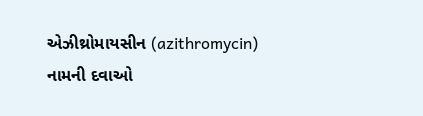એઝીથ્રોમાયસીન (azithromycin) નામની દવાઓ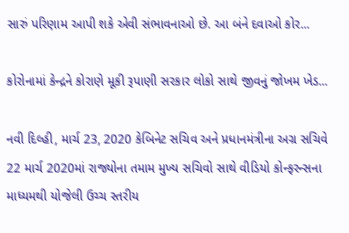સારું પરિણામ આપી શકે એવી સંભાવનાઓ છે. આ બંને દવાઓ કોર...

કોરોનામાં કેન્દ્રને કોરાણે મૂકી રૂપાણી સરકાર લોકો સાથે જીવનું જોખમ ખેડ...

નવી દિલ્હી, માર્ચ 23, 2020 કેબિનેટ સચિવ અને પ્રધાનમંત્રીના અગ્ર સચિવે 22 માર્ચ 2020માં રાજ્યોના તમામ મુખ્ય સચિવો સાથે વીડિયો કોન્ફરન્સના માધ્યમથી યોજેલી ઉચ્ચ સ્તરીય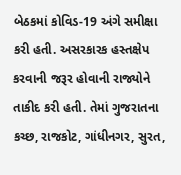બેઠકમાં કોવિડ-19 અંગે સમીક્ષા કરી હતી. અસરકારક હસ્તક્ષેપ કરવાની જરૂર હોવાની રાજ્યોને તાકીદ કરી હતી. તેમાં ગુજરાતના કચ્છ, રાજકોટ, ગાંધીનગર, સુરત,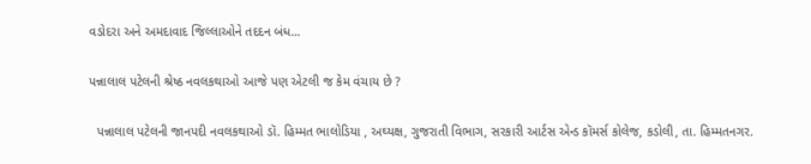વડોદરા અને અમદાવાદ જિલ્લાઓને તદદન બંધ...

પન્નાલાલ પટેલની શ્રેષ્ઠ નવલકથાઓ આજે પણ એટલી જ કેમ વંચાય છે ?

  પન્નાલાલ પટેલની જાનપદી નવલકથાઓ ડૉ. હિમ્મત ભાલોડિયા , અઘ્યક્ષ, ગુજરાતી વિભાગ, સરકારી આર્ટસ એન્ડ કૉમર્સ કોલેજ, કડોલી, તા. હિમ્મતનગર.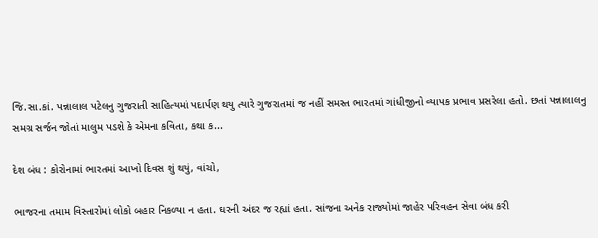જિ.સા.કાં. પન્નાલાલ પટેલનુ ગુજરાતી સાહિત્યમાં પદાર્પણ થયુ ત્યારે ગુજરાતમાં જ નહીં સમસ્ત ભારતમાં ગાંધીજીનો વ્યાપક પ્રભાવ પ્રસરેલા હતો. છતાં પન્નાલાલનુ સમગ્ર સર્જન જોતાં માલુમ પડશે કે એમના કવિતા, કથા ક...

દેશ બંધ : કોરોનામાં ભારતમાં આખો દિવસ શું થયું, વાંચો,

ભાજરના તમામ વિસ્તારોમાં લોકો બહાર નિકળ્યા ન હતા. ઘરની અંદર જ રહ્યાં હતા. સાંજના અનેક રાજ્યોમાં જાહેર પરિવહન સેવા બંધ કરી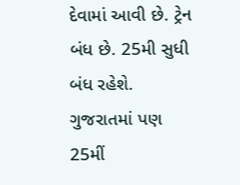દેવામાં આવી છે. ટ્રેન બંધ છે. 25મી સુધી બંધ રહેશે. ગુજરાતમાં પણ 25મીં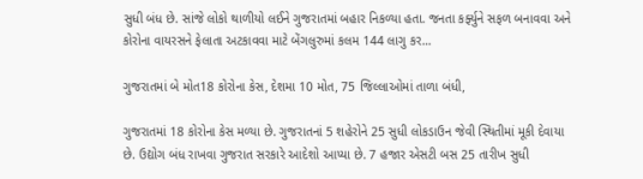સુધી બંધ છે. સાંજે લોકો થાળીયો લઈને ગુજરાતમાં બહાર નિકળ્યા હતા. જનતા કર્ફ્યુને સફળ બનાવવા અને કોરોના વાયરસને ફેલાતા અટકાવવા માટે બેંગલુરુમાં કલમ 144 લાગુ કર...

ગુજરાતમાં બે મોત18 કોરોના કેસ, દેશમા 10 મોત, 75 જિલ્લાઓમાં તાળા બંધી,

ગુજરાતમાં 18 કોરોના કેસ મળ્યા છે. ગુજરાતનાં 5 શહેરોને 25 સુધી લોકડાઉન જેવી સ્થિતીમાં મૂકી દેવાયા છે. ઉદ્યોગ બંધ રાખવા ગુજરાત સરકારે આદેશો આપ્યા છે. 7 હજાર એસટી બસ 25 તારીખ સુધી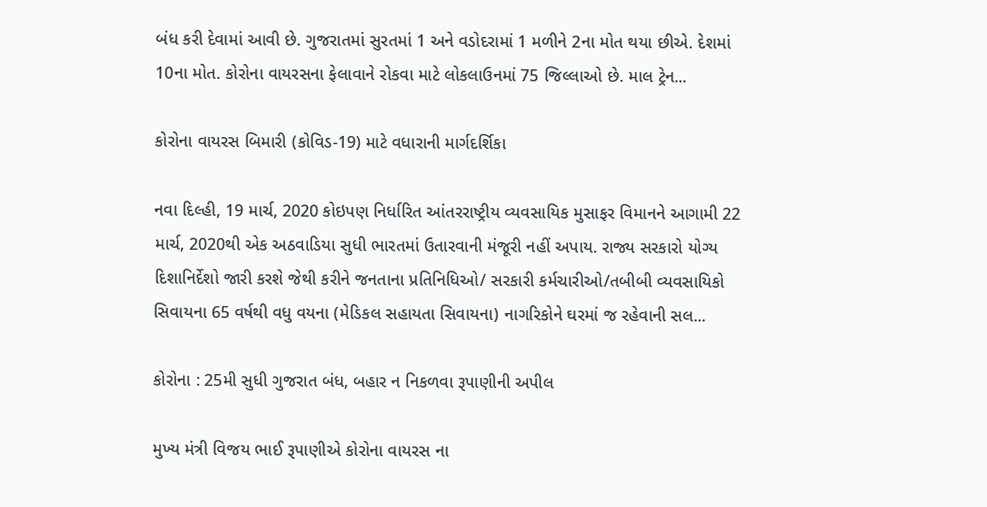બંધ કરી દેવામાં આવી છે. ગુજરાતમાં સુરતમાં 1 અને વડોદરામાં 1 મળીને 2ના મોત થયા છીએ. દેશમાં 10ના મોત. કોરોના વાયરસના ફેલાવાને રોકવા માટે લોકલાઉનમાં 75 જિલ્લાઓ છે. માલ ટ્રેન...

કોરોના વાયરસ બિમારી (કોવિડ-19) માટે વધારાની માર્ગદર્શિકા

નવા દિલ્હી, 19 માર્ચ, 2020 કોઇપણ નિર્ધારિત આંતરરાષ્ટ્રીય વ્યવસાયિક મુસાફર વિમાનને આગામી 22 માર્ચ, 2020થી એક અઠવાડિયા સુધી ભારતમાં ઉતારવાની મંજૂરી નહીં અપાય. રાજ્ય સરકારો યોગ્ય દિશાનિર્દેશો જારી કરશે જેથી કરીને જનતાના પ્રતિનિધિઓ/ સરકારી કર્મચારીઓ/તબીબી વ્યવસાયિકો સિવાયના 65 વર્ષથી વધુ વયના (મેડિકલ સહાયતા સિવાયના) નાગરિકોને ઘરમાં જ રહેવાની સલ...

કોરોના : 25મી સુધી ગુજરાત બંધ, બહાર ન નિકળવા રૂપાણીની અપીલ

મુખ્ય મંત્રી વિજય ભાઈ રૂપાણીએ કોરોના વાયરસ ના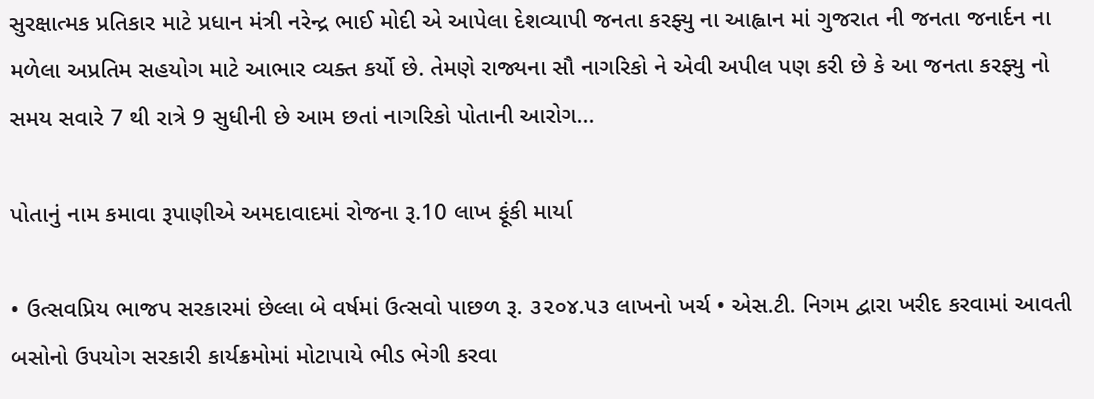સુરક્ષાત્મક પ્રતિકાર માટે પ્રધાન મંત્રી નરેન્દ્ર ભાઈ મોદી એ આપેલા દેશવ્યાપી જનતા કરફ્યુ ના આહ્વાન માં ગુજરાત ની જનતા જનાર્દન ના મળેલા અપ્રતિમ સહયોગ માટે આભાર વ્યક્ત કર્યો છે. તેમણે રાજ્યના સૌ નાગરિકો ને એવી અપીલ પણ કરી છે કે આ જનતા કરફ્યુ નો સમય સવારે 7 થી રાત્રે 9 સુધીની છે આમ છતાં નાગરિકો પોતાની આરોગ...

પોતાનું નામ કમાવા રૂપાણીએ અમદાવાદમાં રોજના રૂ.10 લાખ ફૂંકી માર્યા

• ઉત્‍સવપ્રિય ભાજપ સરકારમાં છેલ્લા બે વર્ષમાં ઉત્‍સવો પાછળ રૂ. ૩૨૦૪.૫૩ લાખનો ખર્ચ • એસ.ટી. નિગમ દ્વારા ખરીદ કરવામાં આવતી બસોનો ઉપયોગ સરકારી કાર્યક્રમોમાં મોટાપાયે ભીડ ભેગી કરવા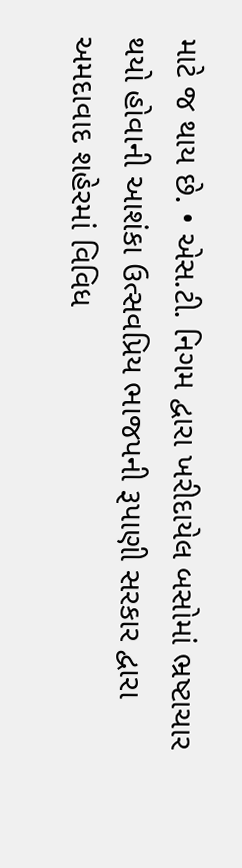માટે જ થાય છે. • એસ.ટી. નિગમ દ્વારા ખરીદાયેલ બસોમાં ભ્રષ્‍ટાચાર થયો હોવાની આશંકા ઉત્‍સવપ્રિય ભાજપની રૂપાણી સરકાર દ્વારા અમદાવાદ શહેરમાં વિવિધ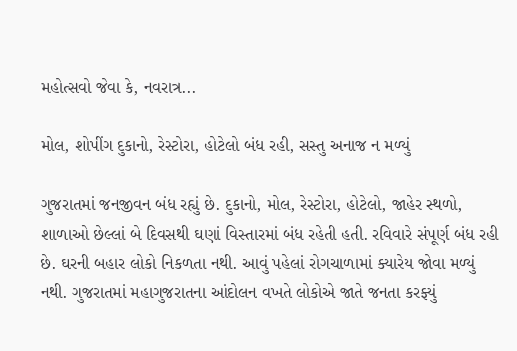મહોત્‍સવો જેવા કે, નવરાત્ર...

મોલ, શોપીંગ દુકાનો, રેસ્ટોરા, હોટેલો બંધ રહી, સસ્તુ અનાજ ન મળ્યું

ગુજરાતમાં જનજીવન બંધ રહ્યું છે. દુકાનો, મોલ, રેસ્ટોરા, હોટેલો, જાહેર સ્થળો, શાળાઓ છેલ્લાં બે દિવસથી ઘણાં વિસ્તારમાં બંધ રહેતી હતી. રવિવારે સંપૂર્ણ બંધ રહી છે. ઘરની બહાર લોકો નિકળતા નથી. આવું પહેલાં રોગચાળામાં ક્યારેય જોવા મળ્યું નથી. ગુજરાતમાં મહાગુજરાતના આંદોલન વખતે લોકોએ જાતે જનતા કરફ્યું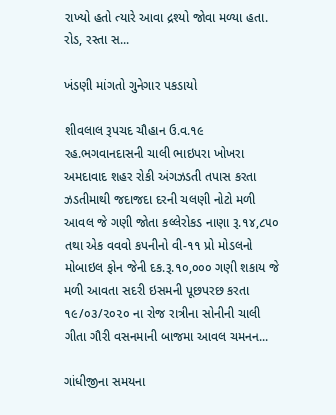રાખ્યો હતો ત્યારે આવા દ્રશ્યો જોવા મળ્યા હતા. રોડ, રસ્તા સ...

ખંડણી માંગતો ગુનેગાર પકડાયો

શીવલાલ રૂપચદ ચૌહાન ઉ.વ.૧૯ રહ.ભગવાનદાસની ચાલી ભાઇપરા ખોખરા અમદાવાદ શહર રોકી અંગઝડતી તપાસ કરતા ઝડતીમાથી જદાજદા દરની ચલણી નોટો મળી આવલ જે ગણી જોતા કલ્લેરોકડ નાણા રૂ.૧૪,૮૫૦ તથા એક વવવો કપનીનો વી-૧૧ પ્રો મોડલનો મોબાઇલ ફોન જેની દક.રૂ.૧૦,૦૦૦ ગણી શકાય જે મળી આવતા સદરી ઇસમની પૂછપરછ કરતા ૧૯/૦૩/૨૦૨૦ ના રોજ રાત્રીના સોનીની ચાલી ગીતા ગૌરી વસનમાની બાજમા આવલ ચમનન...

ગાંધીજીના સમયના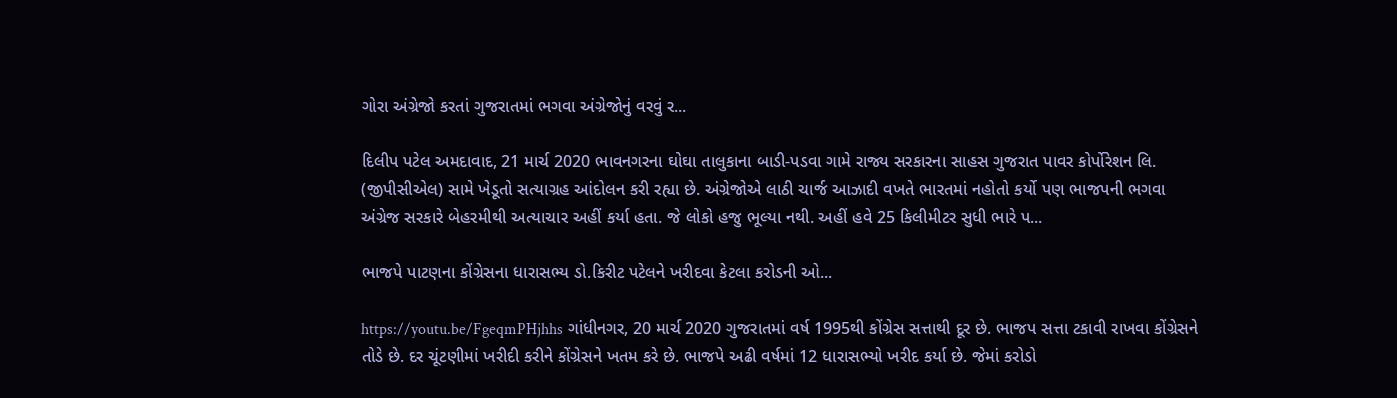ગોરા અંગ્રેજો કરતાં ગુજરાતમાં ભગવા અંગ્રેજોનું વરવું ર...

દિલીપ પટેલ અમદાવાદ, 21 માર્ચ 2020 ભાવનગરના ઘોઘા તાલુકાના બાડી-પડવા ગામે રાજ્ય સરકારના સાહસ ગુજરાત પાવર કોર્પોરેશન લિ. (જીપીસીએલ) સામે ખેડૂતો સત્યાગ્રહ આંદોલન કરી રહ્યા છે. અંગ્રેજોએ લાઠી ચાર્જ આઝાદી વખતે ભારતમાં નહોતો કર્યો પણ ભાજપની ભગવા અંગ્રેજ સરકારે બેહરમીથી અત્યાચાર અહીં કર્યા હતા. જે લોકો હજુ ભૂલ્યા નથી. અહીં હવે 25 કિલીમીટર સુધી ભારે પ...

ભાજપે પાટણના કોંગ્રેસના ધારાસભ્ય ડો.કિરીટ પટેલને ખરીદવા કેટલા કરોડની ઓ...

https://youtu.be/FgeqmPHjhhs ગાંધીનગર, 20 માર્ચ 2020 ગુજરાતમાં વર્ષ 1995થી કોંગ્રેસ સત્તાથી દૂર છે. ભાજપ સત્તા ટકાવી રાખવા કોંગ્રેસને તોડે છે. દર ચૂંટણીમાં ખરીદી કરીને કોંગ્રેસને ખતમ કરે છે. ભાજપે અઢી વર્ષમાં 12 ધારાસભ્યો ખરીદ કર્યા છે. જેમાં કરોડો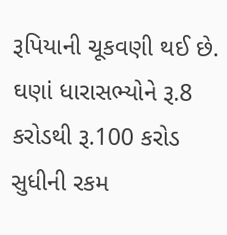રૂપિયાની ચૂકવણી થઈ છે. ઘણાં ધારાસભ્યોને રૂ.8 કરોડથી રૂ.100 કરોડ સુધીની રકમ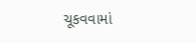ચૂકવવામાં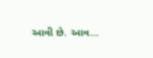આવી છે. આવ...